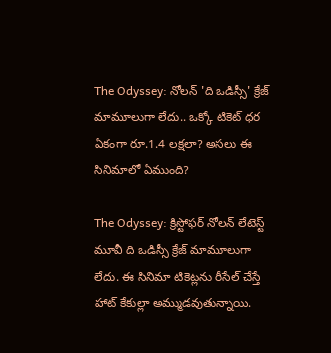The Odyssey: నోలన్ 'ది ఒడిస్సీ' క్రేజ్ మామూలుగా లేదు.. ఒక్కో టికెట్ ధర ఏకంగా రూ.1.4 లక్షలా? అసలు ఈ సినిమాలో ఏముంది?

The Odyssey: క్రిస్టోఫర్ నోలన్ లేటెస్ట్ మూవీ ది ఒడిస్సీ క్రేజ్ మామూలుగా లేదు. ఈ సినిమా టికెట్లను రీసేల్ చేస్తే హాట్ కేకుల్లా అమ్ముడవుతున్నాయి.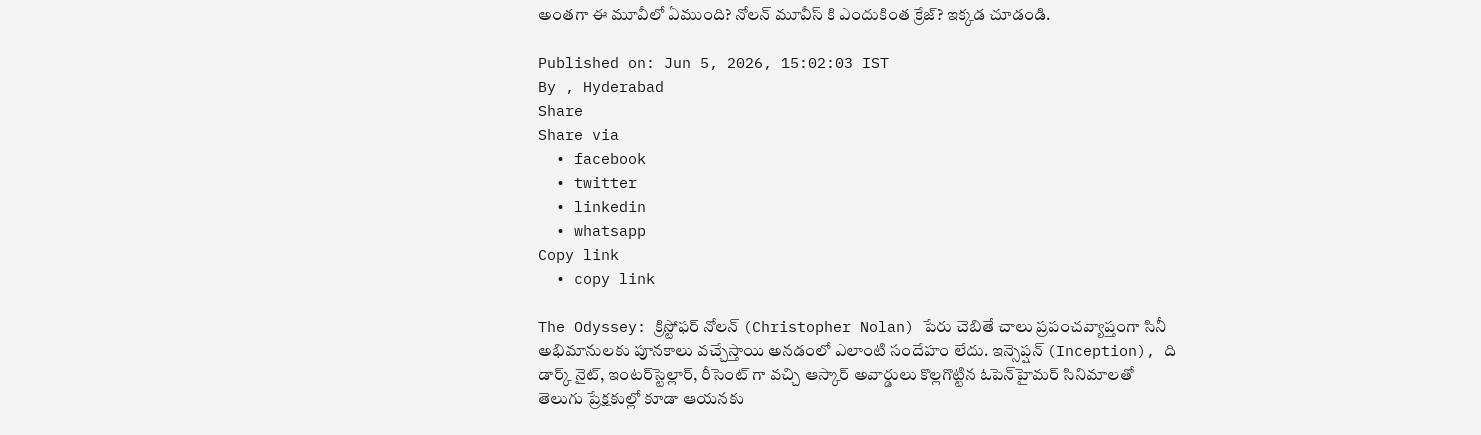అంతగా ఈ మూవీలో ఏముంది? నోలన్ మూవీస్ కి ఎందుకింత క్రేజ్? ఇక్కడ చూడండి.

Published on: Jun 5, 2026, 15:02:03 IST
By , Hyderabad
Share
Share via
  • facebook
  • twitter
  • linkedin
  • whatsapp
Copy link
  • copy link

The Odyssey: క్రిస్టోఫర్ నోలన్ (Christopher Nolan) పేరు చెబితే చాలు ప్రపంచవ్యాప్తంగా సినీ అభిమానులకు పూనకాలు వచ్చేస్తాయి అనడంలో ఎలాంటి సందేహం లేదు. ఇన్సెప్షన్ (Inception), ది డార్క్ నైట్, ఇంటర్‌స్టెల్లార్, రీసెంట్ గా వచ్చి ఆస్కార్ అవార్డులు కొల్లగొట్టిన ఓపెన్‌హైమర్ సినిమాలతో తెలుగు ప్రేక్షకుల్లో కూడా ఆయనకు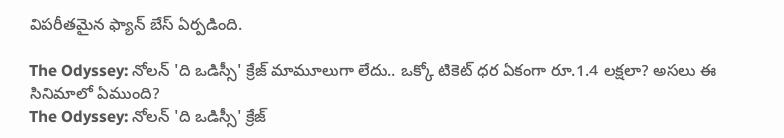విపరీతమైన ఫ్యాన్ బేస్ ఏర్పడింది.

The Odyssey: నోలన్ 'ది ఒడిస్సీ' క్రేజ్ మామూలుగా లేదు.. ఒక్కో టికెట్ ధర ఏకంగా రూ.1.4 లక్షలా? అసలు ఈ సినిమాలో ఏముంది?
The Odyssey: నోలన్ 'ది ఒడిస్సీ' క్రేజ్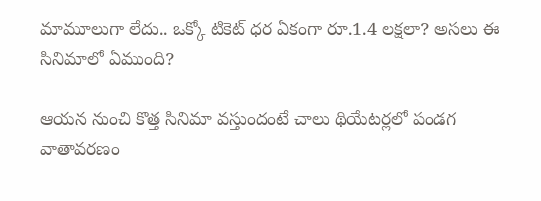మామూలుగా లేదు.. ఒక్కో టికెట్ ధర ఏకంగా రూ.1.4 లక్షలా? అసలు ఈ సినిమాలో ఏముంది?

ఆయన నుంచి కొత్త సినిమా వస్తుందంటే చాలు థియేటర్లలో పండగ వాతావరణం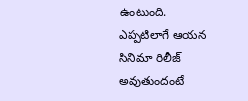ఉంటుంది. ఎప్పటిలాగే ఆయన సినిమా రిలీజ్ అవుతుందంటే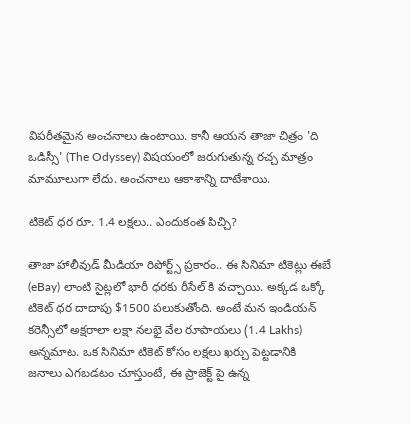విపరీతమైన అంచనాలు ఉంటాయి. కానీ ఆయన తాజా చిత్రం 'ది ఒడిస్సీ' (The Odyssey) విషయంలో జరుగుతున్న రచ్చ మాత్రం మామూలుగా లేదు. అంచనాలు ఆకాశాన్ని దాటేశాయి.

టికెట్ ధర రూ. 1.4 లక్షలు.. ఎందుకంత పిచ్చి?

తాజా హాలీవుడ్ మీడియా రిపోర్ట్స్ ప్రకారం.. ఈ సినిమా టికెట్లు ఈబే (eBay) లాంటి సైట్లలో భారీ ధరకు రీసేల్ కి వచ్చాయి. అక్కడ ఒక్కో టికెట్ ధర దాదాపు $1500 పలుకుతోంది. అంటే మన ఇండియన్ కరెన్సీలో అక్షరాలా లక్షా నలభై వేల రూపాయలు (1.4 Lakhs) అన్నమాట. ఒక సినిమా టికెట్ కోసం లక్షలు ఖర్చు పెట్టడానికి జనాలు ఎగబడటం చూస్తుంటే, ఈ ప్రాజెక్ట్ పై ఉన్న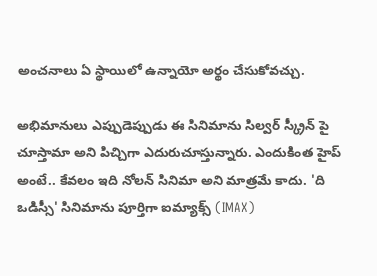అంచనాలు ఏ స్థాయిలో ఉన్నాయో అర్థం చేసుకోవచ్చు.

అభిమానులు ఎప్పుడెప్పుడు ఈ సినిమాను సిల్వర్ స్క్రీన్ పై చూస్తామా అని పిచ్చిగా ఎదురుచూస్తున్నారు. ఎందుకింత హైప్ అంటే.. కేవలం ఇది నోలన్ సినిమా అని మాత్రమే కాదు. 'ది ఒడిస్సీ' సినిమాను పూర్తిగా ఐమ్యాక్స్ (IMAX)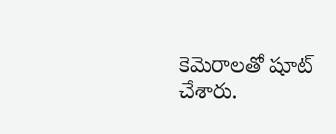కెమెరాలతో షూట్ చేశారు.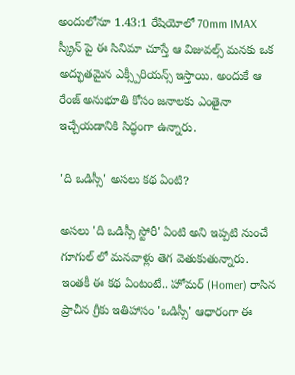అందులోనూ 1.43:1 రేషియోలో 70mm IMAX స్క్రీన్ పై ఈ సినిమా చూస్తే ఆ విజువల్స్ మనకు ఒక అద్భుతమైన ఎక్స్పీరియన్స్ ఇస్తాయి. అందుకే ఆ రేంజ్ అనుభూతి కోసం జనాలకు ఎంతైనా ఇచ్చేయడానికి సిద్ధంగా ఉన్నారు.

'ది ఒడిస్సీ' అసలు కథ ఏంటి?

అసలు 'ది ఒడిస్సీ స్టోరీ' ఏంటి అని ఇప్పటి నుంచే గూగుల్ లో మనవాళ్లు తెగ వెతుకుతున్నారు. ఇంతకీ ఈ కథ ఏంటంటే.. హోమర్ (Homer) రాసిన ప్రాచీన గ్రీకు ఇతిహాసం 'ఒడిస్సీ' ఆధారంగా ఈ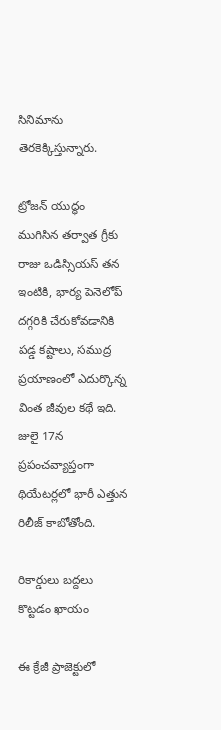సినిమాను తెరకెక్కిస్తున్నారు.

ట్రోజన్ యుద్ధం ముగిసిన తర్వాత గ్రీకు రాజు ఒడిస్సియస్ తన ఇంటికి, భార్య పెనెలోప్ దగ్గరికి చేరుకోవడానికి పడ్డ కష్టాలు, సముద్ర ప్రయాణంలో ఎదుర్కొన్న వింత జీవుల కథే ఇది. జులై 17న ప్రపంచవ్యాప్తంగా థియేటర్లలో భారీ ఎత్తున రిలీజ్ కాబోతోంది.

రికార్డులు బద్దలు కొట్టడం ఖాయం

ఈ క్రేజీ ప్రాజెక్టులో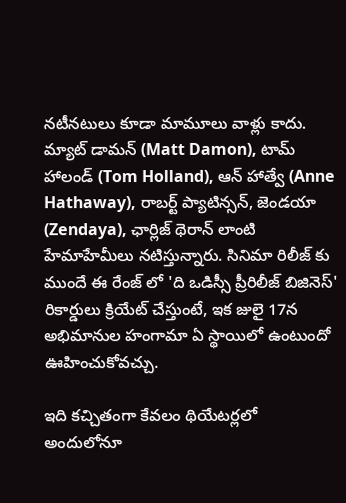నటీనటులు కూడా మామూలు వాళ్లు కాదు. మ్యాట్ డామన్ (Matt Damon), టామ్ హాలండ్ (Tom Holland), ఆన్ హాత్వే (Anne Hathaway), రాబర్ట్ ప్యాటిన్సన్, జెండయా (Zendaya), ఛార్లిజ్ థెరాన్ లాంటి హేమాహేమీలు నటిస్తున్నారు. సినిమా రిలీజ్ కు ముందే ఈ రేంజ్ లో 'ది ఒడిస్సీ ప్రీరిలీజ్ బిజినెస్' రికార్డులు క్రియేట్ చేస్తుంటే, ఇక జులై 17న అభిమానుల హంగామా ఏ స్థాయిలో ఉంటుందో ఊహించుకోవచ్చు.

ఇది కచ్చితంగా కేవలం థియేటర్లలో అందులోనూ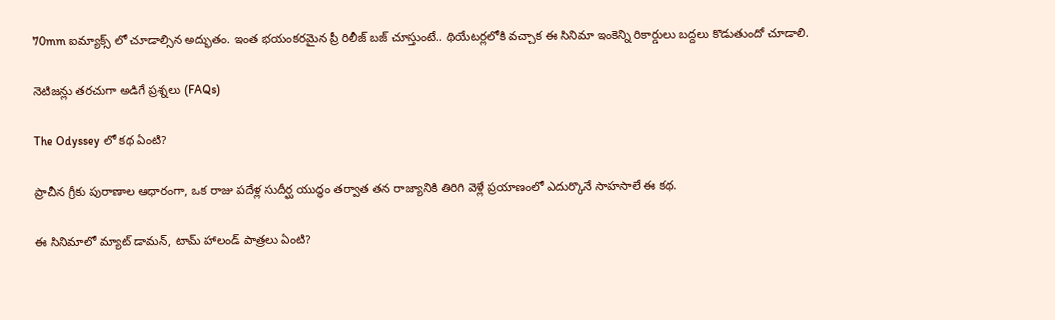70mm ఐమ్యాక్స్ లో చూడాల్సిన అద్భుతం. ఇంత భయంకరమైన ప్రీ రిలీజ్ బజ్ చూస్తుంటే.. థియేటర్లలోకి వచ్చాక ఈ సినిమా ఇంకెన్ని రికార్డులు బద్దలు కొడుతుందో చూడాలి.

నెటిజన్లు తరచుగా అడిగే ప్రశ్నలు (FAQs)

The Odyssey లో కథ ఏంటి?

ప్రాచీన గ్రీకు పురాణాల ఆధారంగా, ఒక రాజు పదేళ్ల సుదీర్ఘ యుద్ధం తర్వాత తన రాజ్యానికి తిరిగి వెళ్లే ప్రయాణంలో ఎదుర్కొనే సాహసాలే ఈ కథ.

ఈ సినిమాలో మ్యాట్ డామన్, టామ్ హాలండ్ పాత్రలు ఏంటి?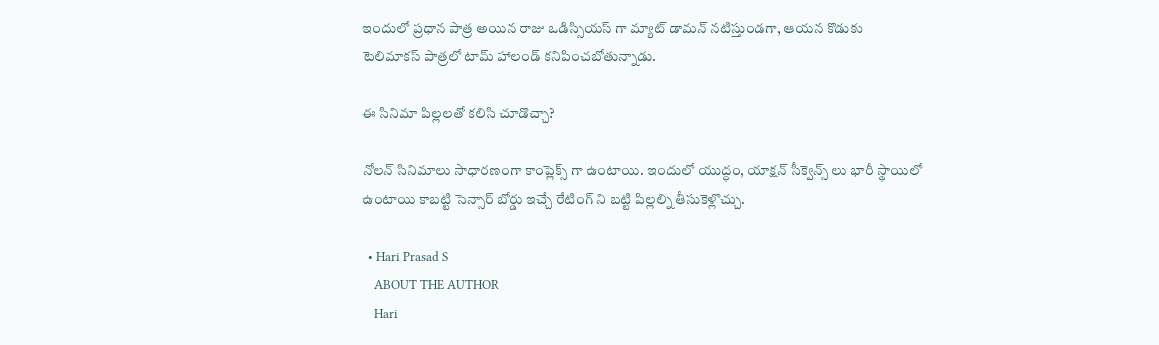ఇందులో ప్రధాన పాత్ర అయిన రాజు ఒడిస్సియస్ గా మ్యాట్ డామన్ నటిస్తుండగా, ఆయన కొడుకు టెలిమాకస్ పాత్రలో టామ్ హాలండ్ కనిపించబోతున్నాడు.

ఈ సినిమా పిల్లలతో కలిసి చూడొచ్చా?

నోలన్ సినిమాలు సాధారణంగా కాంప్లెక్స్ గా ఉంటాయి. ఇందులో యుద్ధం, యాక్షన్ సీక్వెన్స్ లు భారీ స్థాయిలో ఉంటాయి కాబట్టి సెన్సార్ బోర్డు ఇచ్చే రేటింగ్ ని బట్టి పిల్లల్ని తీసుకెళ్లొచ్చు.

  • Hari Prasad S
    ABOUT THE AUTHOR
    Hari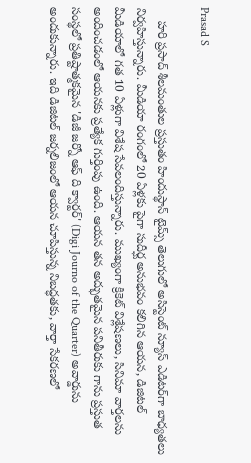Prasad S

    హరి ప్రసాద్ శీలమంతుల ప్రస్తుతం హిందుస్థాన్ టైమ్స్ తెలుగులో అసిస్టెంట్ న్యూస్ ఎడిటర్‌గా బాధ్యతలు నిర్వహిస్తున్నారు. మీడియా రంగంలో 20 ఏళ్లకు పైగా సుదీర్ఘ అనుభవం కలిగిన ఆయన, డిజిటల్ మీడియాలో గత 10 ఏళ్లుగా విశేష సేవలందిస్తున్నారు. ముఖ్యంగా క్రికెట్ విశ్లేషణలు, సినిమా వార్తలను అందించడంలో ఆయనకు ప్రత్యేక గుర్తింపు ఉంది. ఆయన తన అద్భుతమైన పనితీరుకు గాను ప్రస్తుత సంస్థలో ప్రతిష్టాత్మకమైన 'డిజీ జర్నో ఆఫ్ ది క్వార్టర్' (Digi Journo of the Quarter) అవార్డును అందుకున్నారు. ఇది డిజిటల్ జర్నలిజంలో ఆయన చూపిస్తున్న నిబద్ధతకు, వార్తా సేకరణలో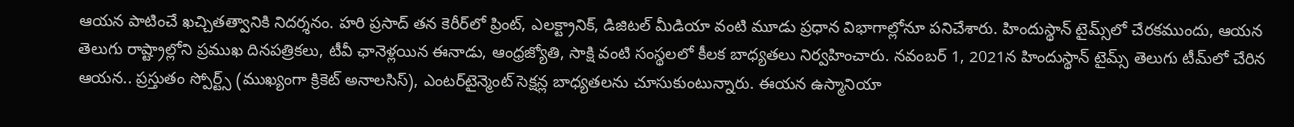ఆయన పాటించే ఖచ్చితత్వానికి నిదర్శనం. హరి ప్రసాద్ తన కెరీర్‌లో ప్రింట్, ఎలక్ట్రానిక్, డిజిటల్ మీడియా వంటి మూడు ప్రధాన విభాగాల్లోనూ పనిచేశారు. హిందుస్థాన్ టైమ్స్‌లో చేరకముందు, ఆయన తెలుగు రాష్ట్రాల్లోని ప్రముఖ దినపత్రికలు, టీవీ ఛానెళ్లయిన ఈనాడు, ఆంధ్రజ్యోతి, సాక్షి వంటి సంస్థలలో కీలక బాధ్యతలు నిర్వహించారు. నవంబర్ 1, 2021న హిందుస్థాన్ టైమ్స్ తెలుగు టీమ్‌లో చేరిన ఆయన.. ప్రస్తుతం స్పోర్ట్స్ (ముఖ్యంగా క్రికెట్ అనాలసిస్), ఎంటర్‌టైన్మెంట్ సెక్షన్ల బాధ్యతలను చూసుకుంటున్నారు. ఈయన ఉస్మానియా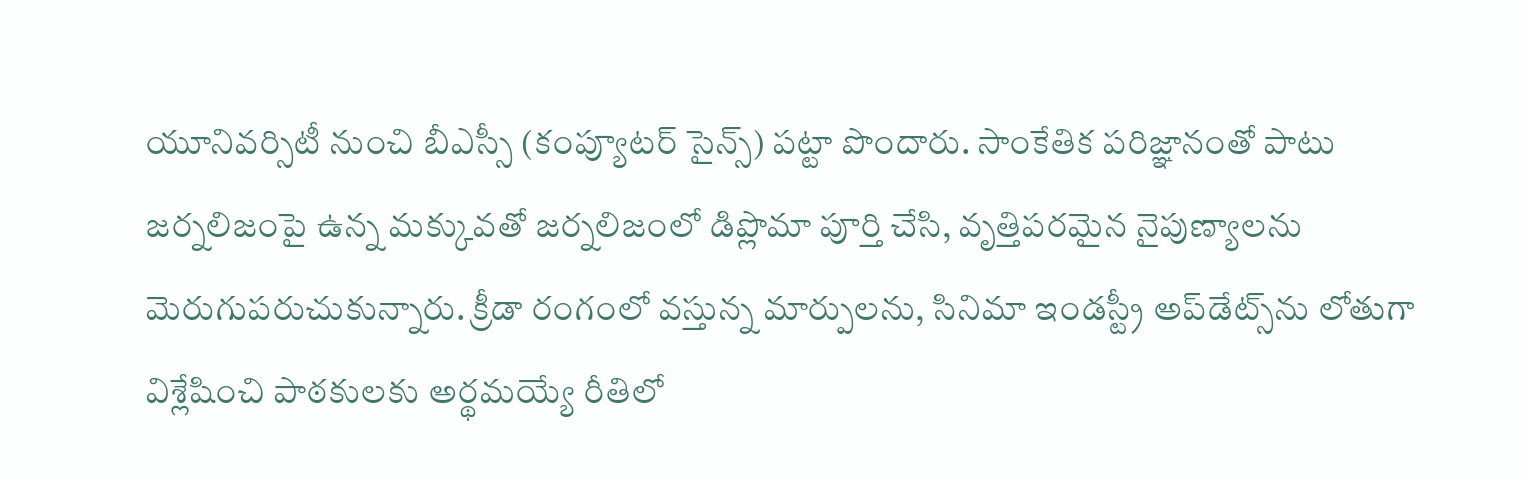యూనివర్సిటీ నుంచి బీఎస్సీ (కంప్యూటర్ సైన్స్) పట్టా పొందారు. సాంకేతిక పరిజ్ఞానంతో పాటు జర్నలిజంపై ఉన్న మక్కువతో జర్నలిజంలో డిప్లొమా పూర్తి చేసి, వృత్తిపరమైన నైపుణ్యాలను మెరుగుపరుచుకున్నారు. క్రీడా రంగంలో వస్తున్న మార్పులను, సినిమా ఇండస్ట్రీ అప్‌డేట్స్‌ను లోతుగా విశ్లేషించి పాఠకులకు అర్థమయ్యే రీతిలో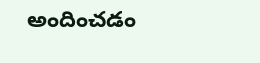అందించడం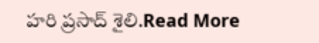హరి ప్రసాద్ శైలి.Read More